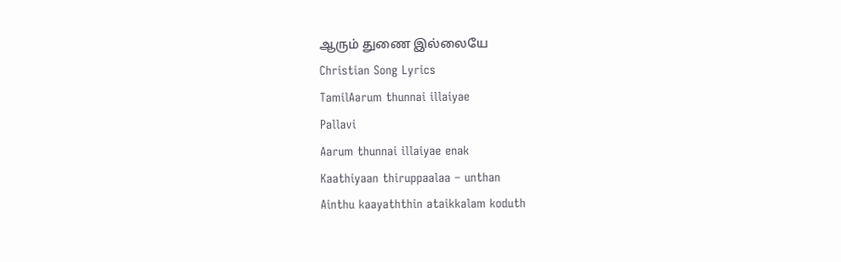ஆரும் துணை இல்லையே
Christian Song Lyrics
TamilAarum thunnai illaiyae
Pallavi
Aarum thunnai illaiyae enak
Kaathiyaan thiruppaalaa – unthan
Ainthu kaayaththin ataikkalam koduth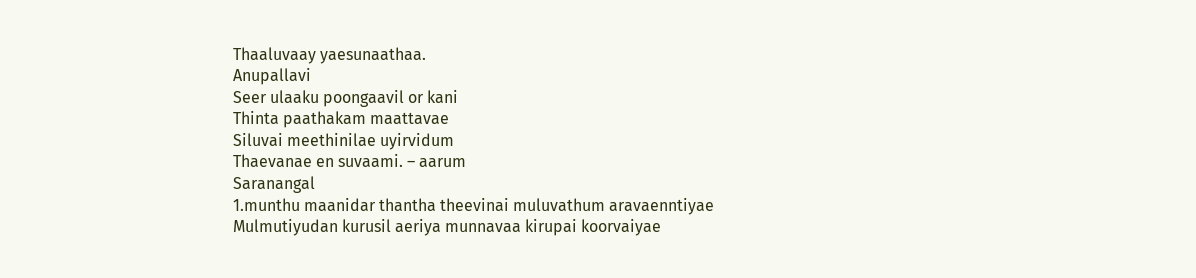Thaaluvaay yaesunaathaa.
Anupallavi
Seer ulaaku poongaavil or kani
Thinta paathakam maattavae
Siluvai meethinilae uyirvidum
Thaevanae en suvaami. – aarum
Saranangal
1.munthu maanidar thantha theevinai muluvathum aravaenntiyae
Mulmutiyudan kurusil aeriya munnavaa kirupai koorvaiyae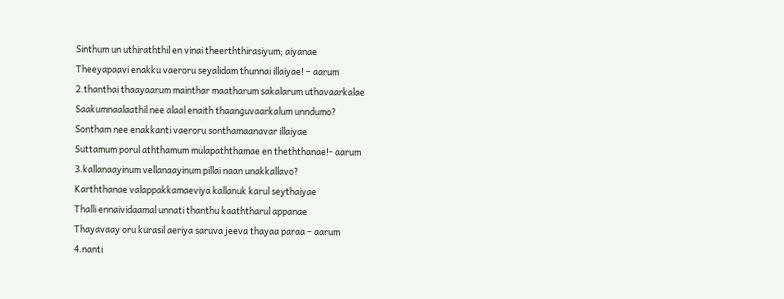Sinthum un uthiraththil en vinai theerththirasiyum; aiyanae
Theeyapaavi enakku vaeroru seyalidam thunnai illaiyae! – aarum
2.thanthai thaayaarum mainthar maatharum sakalarum uthavaarkalae
Saakumnaalaathil nee alaal enaith thaanguvaarkalum unndumo?
Sontham nee enakkanti vaeroru sonthamaanavar illaiyae
Suttamum porul aththamum mulapaththamae en theththanae!- aarum
3.kallanaayinum vellanaayinum pillai naan unakkallavo?
Karththanae valappakkamaeviya kallanuk karul seythaiyae
Thalli ennaividaamal unnati thanthu kaaththarul appanae
Thayavaay oru kurasil aeriya saruva jeeva thayaa paraa – aarum
4.nanti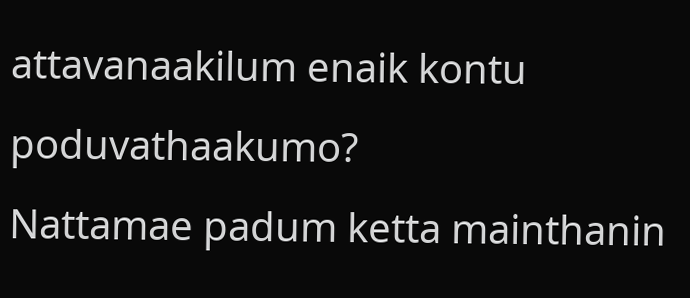attavanaakilum enaik kontu poduvathaakumo?
Nattamae padum ketta mainthanin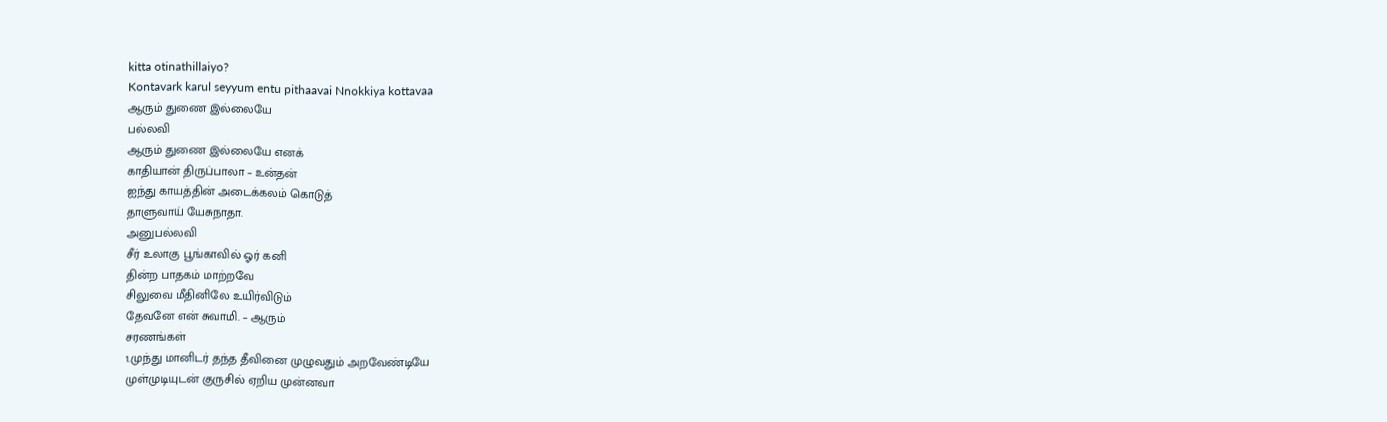kitta otinathillaiyo?
Kontavark karul seyyum entu pithaavai Nnokkiya kottavaa
ஆரும் துணை இல்லையே
பல்லவி
ஆரும் துணை இல்லையே எனக்
காதியான் திருப்பாலா – உன்தன்
ஐந்து காயத்தின் அடைக்கலம் கொடுத்
தாளுவாய் யேசுநாதா.
அனுபல்லவி
சீர் உலாகு பூங்காவில் ஓர் கனி
தின்ற பாதகம் மாற்றவே
சிலுவை மீதினிலே உயிர்விடும்
தேவனே என் சுவாமி. – ஆரும்
சரணங்கள்
1.முந்து மானிடர் தந்த தீவினை முழுவதும் அறவேண்டியே
முள்முடியுடன் குருசில் ஏறிய முன்னவா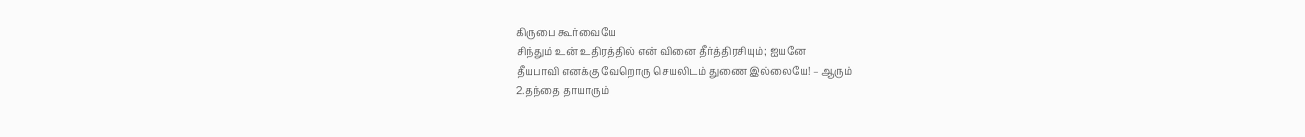கிருபை கூர்வையே
சிந்தும் உன் உதிரத்தில் என் வினை தீர்த்திரசியும்; ஐயனே
தீயபாவி எனக்கு வேறொரு செயலிடம் துணை இல்லையே! – ஆரும்
2.தந்தை தாயாரும்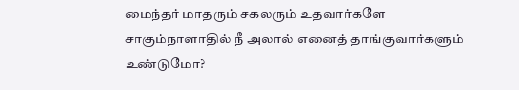மைந்தர் மாதரும் சகலரும் உதவார்களே
சாகும்நாளாதில் நீ அலால் எனைத் தாங்குவார்களும் உண்டுமோ?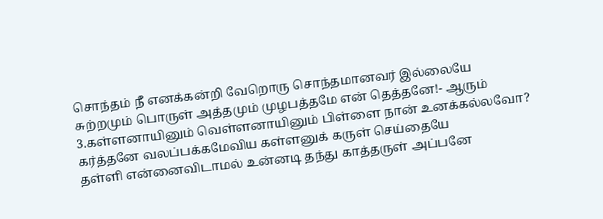சொந்தம் நீ எனக்கன்றி வேறொரு சொந்தமானவர் இல்லையே
சுற்றமும் பொருள் அத்தமும் முழபத்தமே என் தெத்தனே!- ஆரும்
3.கள்ளனாயினும் வெள்ளனாயினும் பிள்ளை நான் உனக்கல்லவோ?
கர்த்தனே வலப்பக்கமேவிய கள்ளனுக் கருள் செய்தையே
தள்ளி என்னைவிடாமல் உன்னடி தந்து காத்தருள் அப்பனே